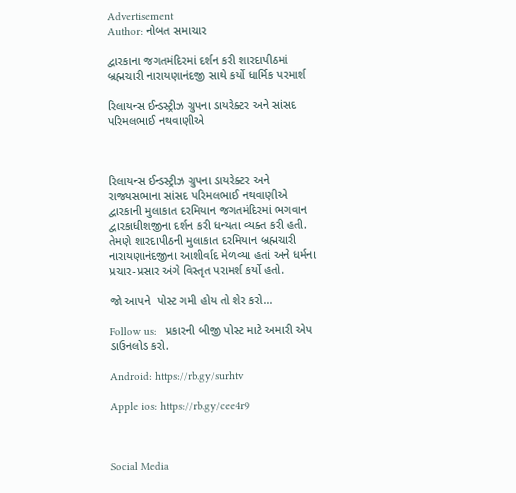Advertisement
Author: નોબત સમાચાર

દ્વારકાના જગતમંદિરમાં દર્શન કરી શારદાપીઠમાં બ્રહ્મચારી નારાયણાનંદજી સાથે કર્યો ધાર્મિક પરમાર્શ

રિલાયન્સ ઈન્ડસ્ટ્રીઝ ગ્રુપના ડાયરેક્ટર અને સાંસદ પરિમલભાઈ નથવાણીએ



રિલાયન્સ ઈન્ડસ્ટ્રીઝ ગ્રુપના ડાયરેક્ટર અને રાજ્યસભાના સાંસદ પરિમલભાઈ નથવાણીએ દ્વારકાની મુલાકાત દરમિયાન જગતમંદિરમાં ભગવાન દ્વારકાધીશજીના દર્શન કરી ધન્યતા વ્યક્ત કરી હતી. તેમણે શારદાપીઠની મુલાકાત દરમિયાન બ્રહ્મચારી નારાયણાનંદજીના આશીર્વાદ મેળવ્યા હતાં અને ધર્મના પ્રચાર-પ્રસાર અંગે વિસ્તૃત પરામર્શ કર્યો હતો.

જો આપને  પોસ્ટ ગમી હોય તો શેર કરો...

Follow us:   પ્રકારની બીજી પોસ્ટ માટે અમારી એપ ડાઉનલોડ કરો.

Android: https://rb.gy/surhtv

Apple ios: https://rb.gy/cee4r9



Social Media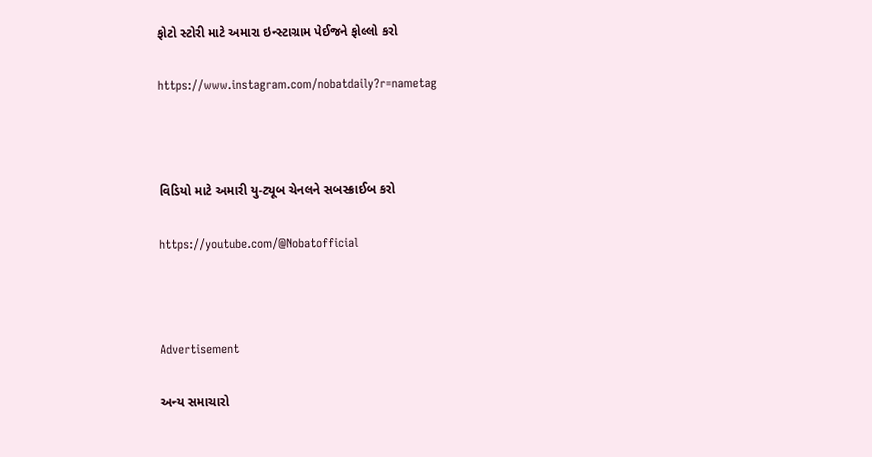ફોટો સ્ટોરી માટે અમારા ઇન્સ્ટાગ્રામ પેઈજને ફોલ્લો કરો

https://www.instagram.com/nobatdaily?r=nametag



વિડિયો માટે અમારી યુ-ટ્યૂબ ચેનલને સબસ્ક્રાઈબ કરો

https://youtube.com/@Nobatofficial



Advertisement

અન્ય સમાચારો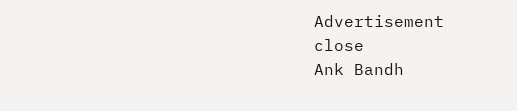Advertisement
close
Ank Bandh